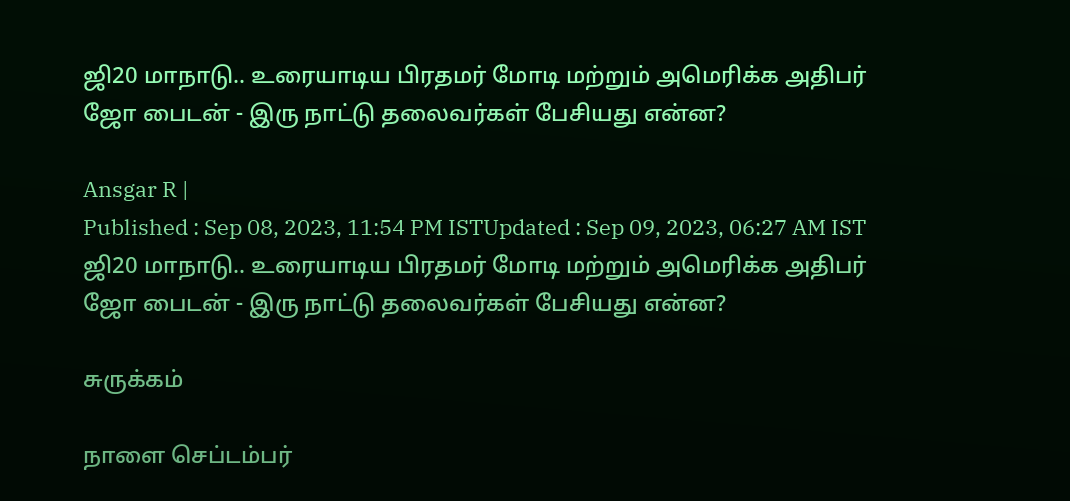ஜி20 மாநாடு.. உரையாடிய பிரதமர் மோடி மற்றும் அமெரிக்க அதிபர் ஜோ பைடன் - இரு நாட்டு தலைவர்கள் பேசியது என்ன?

Ansgar R |
Published : Sep 08, 2023, 11:54 PM ISTUpdated : Sep 09, 2023, 06:27 AM IST
ஜி20 மாநாடு.. உரையாடிய பிரதமர் மோடி மற்றும் அமெரிக்க அதிபர் ஜோ பைடன் - இரு நாட்டு தலைவர்கள் பேசியது என்ன?

சுருக்கம்

நாளை செப்டம்பர்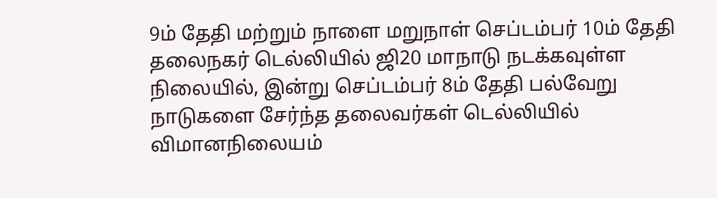9ம் தேதி மற்றும் நாளை மறுநாள் செப்டம்பர் 10ம் தேதி தலைநகர் டெல்லியில் ஜி20 மாநாடு நடக்கவுள்ள நிலையில், இன்று செப்டம்பர் 8ம் தேதி பல்வேறு நாடுகளை சேர்ந்த தலைவர்கள் டெல்லியில் விமானநிலையம்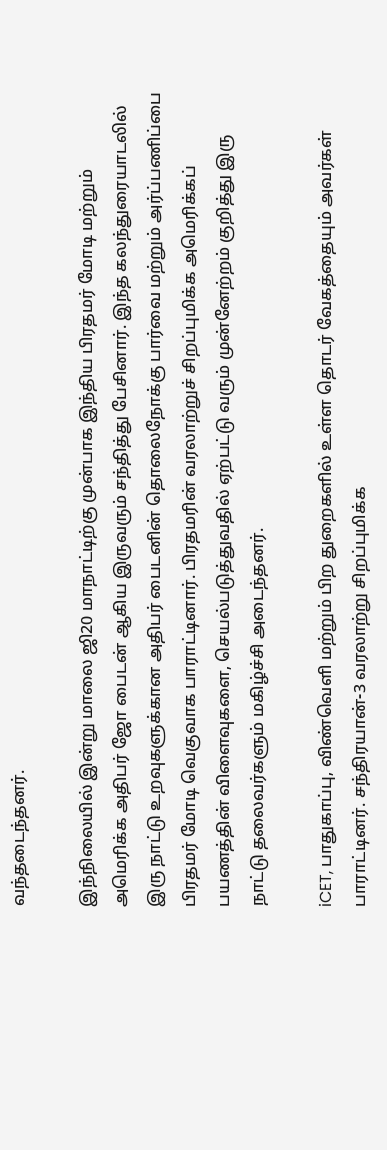வந்தடைந்தனர்.

இந்நிலையில் இன்று மாலை ஜி20 மாநாட்டிற்கு முன்பாக இந்திய பிரதமர் மோடி மற்றும் அமெரிக்க அதிபர் ஜோ பைடன் ஆகிய இருவரும் சந்தித்து பேசினார். இந்த கலந்துரையாடலில் இரு நாட்டு உறவுகளுக்கான அதிபர் பைடனின் தொலைநோக்கு பார்வை மற்றும் அர்ப்பணிப்பை பிரதமர் மோடி வெகுவாக பாராட்டினார். பிரதமரின் வரலாற்றுச் சிறப்புமிக்க அமெரிக்கப் பயணத்தின் விளைவுகளை, செயல்படுத்துவதில் ஏற்பட்டு வரும் முன்னேற்றம் குறித்து இரு நாட்டு தலைவர்களும் மகிழ்ச்சி அடைந்தனர்.

iCET, பாதுகாப்பு, விண்வெளி மற்றும் பிற துறைகளில் உள்ள தொடர் வேகத்தையும் அவர்கள் பாராட்டினர். சந்திரயான்-3 வரலாற்று சிறப்புமிக்க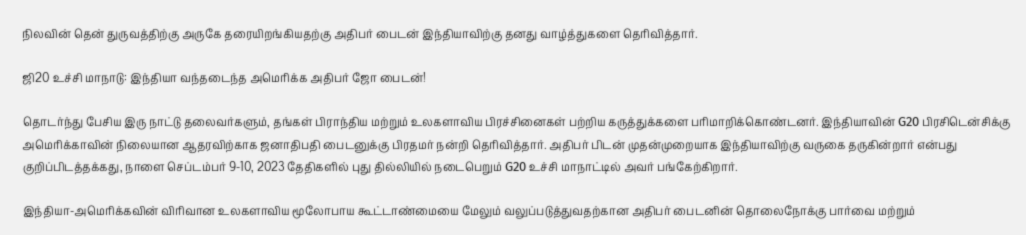நிலவின் தென் துருவத்திற்கு அருகே தரையிறங்கியதற்கு அதிபர் பைடன் இந்தியாவிற்கு தனது வாழ்த்துகளை தெரிவித்தார்.

ஜி20 உச்சி மாநாடு: இந்தியா வந்தடைந்த அமெரிக்க அதிபர் ஜோ பைடன்!

தொடர்ந்து பேசிய இரு நாட்டு தலைவர்களும், தங்கள் பிராந்திய மற்றும் உலகளாவிய பிரச்சினைகள் பற்றிய கருத்துக்களை பரிமாறிக்கொண்டனர். இந்தியாவின் G20 பிரசிடென்சிக்கு அமெரிக்காவின் நிலையான ஆதரவிற்காக ஜனாதிபதி பைடனுக்கு பிரதமர் நன்றி தெரிவித்தார். அதிபர் பிடன் முதன்முறையாக இந்தியாவிற்கு வருகை தருகின்றார் என்பது குறிப்பிடத்தக்கது, நாளை செப்டம்பர் 9-10, 2023 தேதிகளில் புது தில்லியில் நடைபெறும் G20 உச்சி மாநாட்டில் அவர் பங்கேற்கிறார்.

இந்தியா-அமெரிக்கவின் விரிவான உலகளாவிய மூலோபாய கூட்டாண்மையை மேலும் வலுப்படுத்துவதற்கான அதிபர் பைடனின் தொலைநோக்கு பார்வை மற்றும்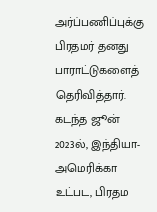அர்ப்பணிப்புக்கு பிரதமர் தனது பாராட்டுகளைத் தெரிவித்தார். கடந்த ஜூன் 2023ல், இந்தியா-அமெரிக்கா உட்பட, பிரதம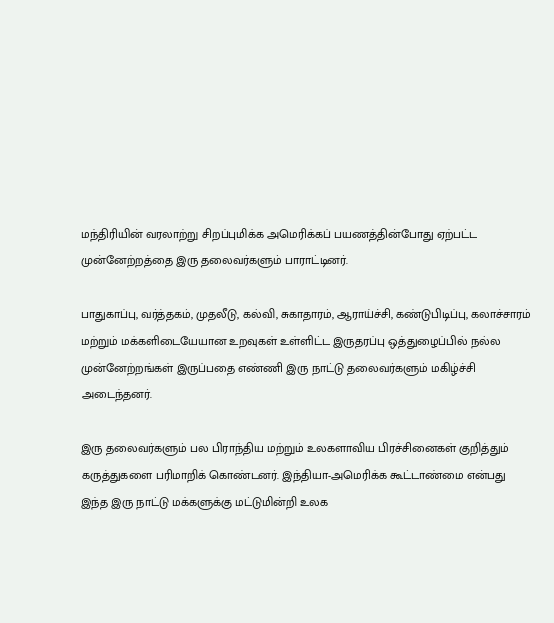மந்திரியின் வரலாற்று சிறப்புமிக்க அமெரிக்கப் பயணத்தின்போது ஏற்பட்ட முன்னேற்றத்தை இரு தலைவர்களும் பாராட்டினர்.

பாதுகாப்பு, வர்த்தகம், முதலீடு, கல்வி, சுகாதாரம், ஆராய்ச்சி, கண்டுபிடிப்பு, கலாச்சாரம் மற்றும் மக்களிடையேயான உறவுகள் உள்ளிட்ட இருதரப்பு ஒத்துழைப்பில் நல்ல முன்னேற்றங்கள் இருப்பதை எண்ணி இரு நாட்டு தலைவர்களும் மகிழ்ச்சி அடைந்தனர்.

இரு தலைவர்களும் பல பிராந்திய மற்றும் உலகளாவிய பிரச்சினைகள் குறித்தும் கருத்துகளை பரிமாறிக் கொண்டனர். இந்தியா-அமெரிக்க கூட்டாண்மை என்பது இந்த இரு நாட்டு மக்களுக்கு மட்டுமின்றி உலக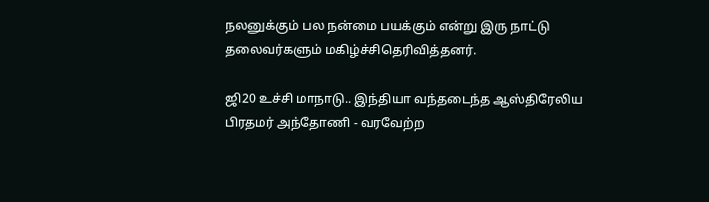நலனுக்கும் பல நன்மை பயக்கும் என்று இரு நாட்டு தலைவர்களும் மகிழ்ச்சிதெரிவித்தனர்.

ஜி20 உச்சி மாநாடு.. இந்தியா வந்தடைந்த ஆஸ்திரேலிய பிரதமர் அந்தோணி - வரவேற்ற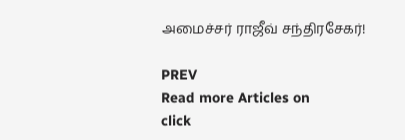அமைச்சர் ராஜீவ் சந்திரசேகர்!

PREV
Read more Articles on
click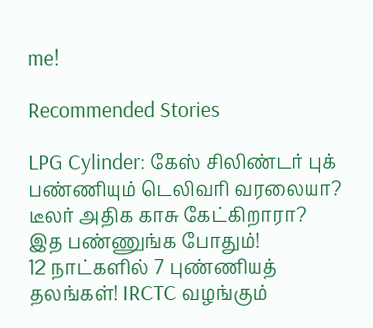me!

Recommended Stories

LPG Cylinder: கேஸ் சிலிண்டர் புக் பண்ணியும் டெலிவரி வரலையா? டீலர் அதிக காசு கேட்கிறாரா? இத பண்ணுங்க போதும்!
12 நாட்களில் 7 புண்ணியத் தலங்கள்! IRCTC வழங்கும்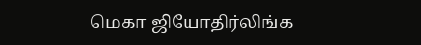மெகா ஜியோதிர்லிங்க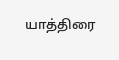யாத்திரை